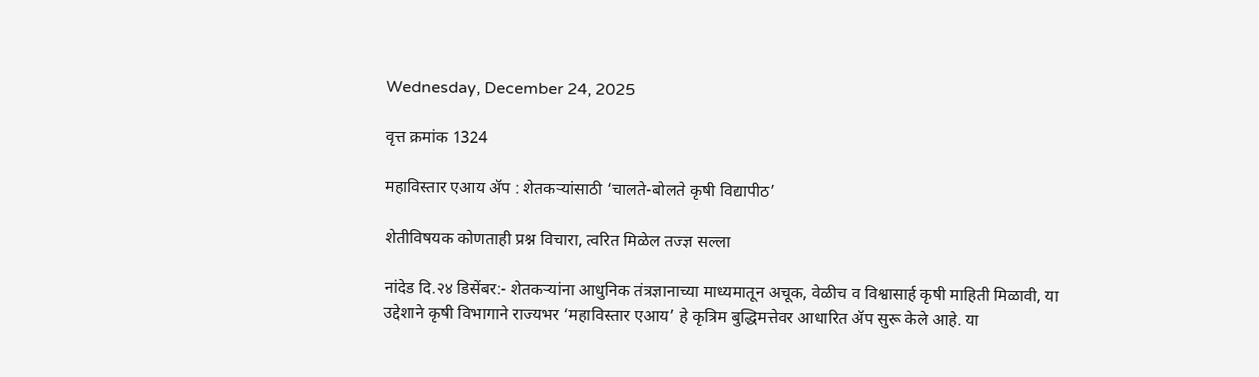Wednesday, December 24, 2025

वृत्त क्रमांक 1324

महाविस्तार एआय ॲप : शेतकऱ्यांसाठी ‘चालते-बोलते कृषी विद्यापीठ’

शेतीविषयक कोणताही प्रश्न विचारा, त्वरित मिळेल तज्ज्ञ सल्ला

नांदेड दि.२४ डिसेंबर:- शेतकऱ्यांना आधुनिक तंत्रज्ञानाच्या माध्यमातून अचूक, वेळीच व विश्वासार्ह कृषी माहिती मिळावी, या उद्देशाने कृषी विभागाने राज्यभर ‘महाविस्तार एआय’ हे कृत्रिम बुद्धिमत्तेवर आधारित ॲप सुरू केले आहे. या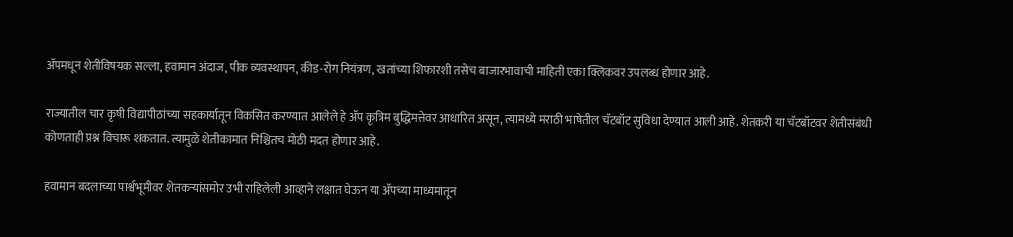ॲपमधून शेतीविषयक सल्ला, हवामान अंदाज, पीक व्यवस्थापन, कीड-रोग नियंत्रण, खतांच्या शिफारशी तसेच बाजारभावाची माहिती एका क्लिकवर उपलब्ध होणार आहे.

राज्यातील चार कृषी विद्यापीठांच्या सहकार्यातून विकसित करण्यात आलेले हे ॲप कृत्रिम बुद्धिमत्तेवर आधारित असून, त्यामध्ये मराठी भाषेतील चॅटबॉट सुविधा देण्यात आली आहे. शेतकरी या चॅटबॉटवर शेतीसंबंधी कोणताही प्रश्न विचारू शकतात. त्यामुळे शेतीकामात निश्चितच मोठी मदत होणार आहे.

हवामान बदलाच्या पार्श्वभूमीवर शेतकऱ्यांसमोर उभी राहिलेली आव्हाने लक्षात घेऊन या ॲपच्या माध्यमातून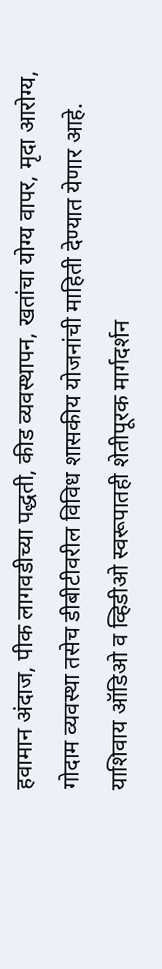हवामान अंदाज, पीक लागवडीच्या पद्धती, कीड व्यवस्थापन, खतांचा योग्य वापर, मृदा आरोग्य, गोदाम व्यवस्था तसेच डीबीटीवरील विविध शासकीय योजनांची माहिती देण्यात येणार आहे. याशिवाय ऑडिओ व व्हिडीओ स्वरूपातही शेतीपूरक मार्गदर्शन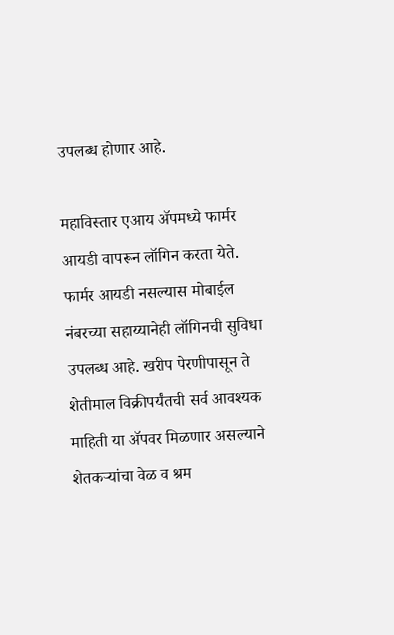उपलब्ध होणार आहे.

महाविस्तार एआय ॲपमध्ये फार्मर आयडी वापरून लॉगिन करता येते. फार्मर आयडी नसल्यास मोबाईल नंबरच्या सहाय्यानेही लॉगिनची सुविधा उपलब्ध आहे. खरीप पेरणीपासून ते शेतीमाल विक्रीपर्यंतची सर्व आवश्यक माहिती या ॲपवर मिळणार असल्याने शेतकऱ्यांचा वेळ व श्रम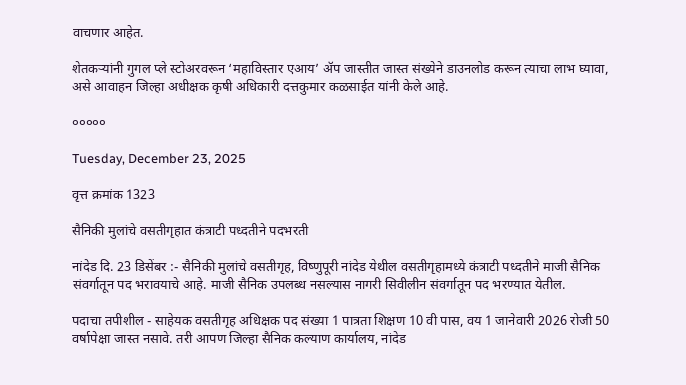वाचणार आहेत.

शेतकऱ्यांनी गुगल प्ले स्टोअरवरून ‘महाविस्तार एआय’ ॲप जास्तीत जास्त संख्येने डाउनलोड करून त्याचा लाभ घ्यावा, असे आवाहन जिल्हा अधीक्षक कृषी अधिकारी दत्तकुमार कळसाईत यांनी केले आहे.

०००००

Tuesday, December 23, 2025

वृत्त क्रमांक 1323

सैनिकी मुलांचे वसतीगृहात कंत्राटी पध्दतीने पदभरती

नांदेड दि. 23 डिसेंबर :- सैनिकी मुलांचे वसतीगृह, विष्णुपूरी नांदेड येथील वसतीगृहामध्ये कंत्राटी पध्दतीने माजी सैनिक संवर्गातून पद भरावयाचे आहे. माजी सैनिक उपलब्ध नसल्यास नागरी सिवीलीन संवर्गातून पद भरण्यात येतील.

पदाचा तपीशील - साहेयक वसतीगृह अधिक्षक पद संख्या 1 पात्रता शिक्षण 10 वी पास, वय 1 जानेवारी 2026 रोजी 50 वर्षापेक्षा जास्त नसावे. तरी आपण जिल्हा सैनिक कल्याण कार्यालय, नांदेड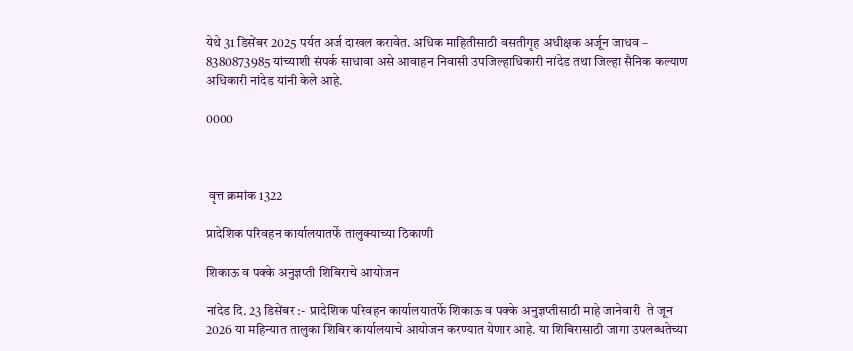येथे 31 डिसेंबर 2025 पर्यत अर्ज दाखल करावेत. अधिक माहितीसाठी वसतीगृह अधीक्षक अर्जून जाधव – 8380873985 यांच्याशी संपर्क साधावा असे आवाहन निवासी उपजिल्हाधिकारी नांदेड तथा जिल्हा सैनिक कल्याण अधिकारी नांदेड यांनी केले आहे.

0000



 वृत्त क्रमांक 1322

प्रादेशिक परिवहन कार्यालयातर्फे तालुक्याच्या ठिकाणी

शिकाऊ व पक्के अनुज्ञप्ती शिबिराचे आयोजन

नांदेड दि. 23 डिसेंबर :-  प्रादेशिक परिवहन कार्यालयातर्फे शिकाऊ व पक्के अनुज्ञप्तीसाठी माहे जानेवारी  ते जून 2026 या महिन्यात तालुका शिबिर कार्यालयाचे आयोजन करण्यात येणार आहे. या शिबिरासाठी जागा उपलब्धतेच्या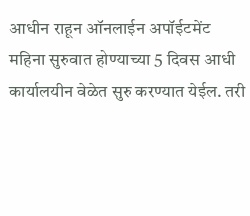आधीन राहून ऑनलाईन अपॉईटमेंट महिना सुरुवात होण्याच्या 5 दिवस आधी कार्यालयीन वेळेत सुरु करण्यात येईल. तरी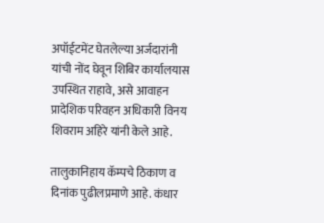अपॉईटमेंट घेतलेल्या अर्जदारांनी यांची नोंद घेवून शिबिर कार्यालयास उपस्थित राहावे, असे आवाहन प्रादेशिक परिवहन अधिकारी विनय शिवराम अहिरे यांनी केले आहे.

तालुकानिहाय कॅम्पचे ठिकाण व दिनांक पुढीलप्रमाणे आहे. कंधार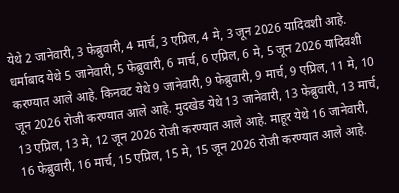येथे 2 जानेवारी, 3 फेब्रुवारी, 4 मार्च, 3 एप्रिल, 4 मे, 3 जून 2026 यादिवशी आहे. धर्माबाद येथे 5 जानेवारी, 5 फेब्रुवारी, 6 मार्च, 6 एप्रिल, 6 मे, 5 जून 2026 यादिवशी करण्यात आले आहे. किनवट येथे 9 जानेवारी, 9 फेब्रुवारी, 9 मार्च, 9 एप्रिल, 11 मे, 10 जून 2026 रोजी करण्यात आले आहे. मुदखेड येथे 13 जानेवारी, 13 फेब्रुवारी, 13 मार्च, 13 एप्रिल, 13 मे, 12 जून 2026 रोजी करण्यात आले आहे. माहूर येथे 16 जानेवारी, 16 फेब्रुवारी, 16 मार्च, 15 एप्रिल, 15 मे, 15 जून 2026 रोजी करण्यात आले आहे.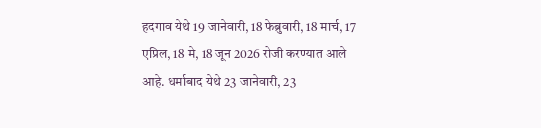हदगाव येथे 19 जानेवारी, 18 फेब्रुवारी, 18 मार्च, 17 एप्रिल, 18 मे, 18 जून 2026 रोजी करण्यात आले आहे. धर्माबाद येथे 23 जानेवारी, 23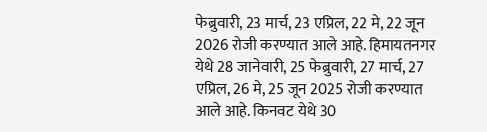फेब्रुवारी, 23 मार्च, 23 एप्रिल, 22 मे, 22 जून 2026 रोजी करण्यात आले आहे. हिमायतनगर येथे 28 जानेवारी, 25 फेब्रुवारी, 27 मार्च, 27 एप्रिल, 26 मे, 25 जून 2025 रोजी करण्यात आले आहे. किनवट येथे 30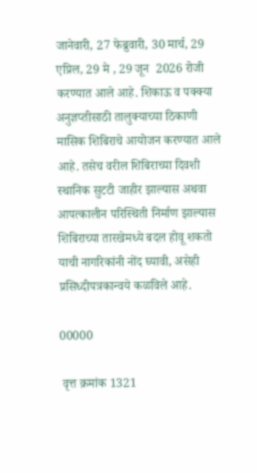जानेवारी, 27 फेब्रुवारी, 30 मार्च, 29 एप्रिल, 29 मे , 29 जून  2026 रोजी करण्यात आले आहे. शिकाऊ व पक्क्या अनुज्ञप्तीसाठी तालुक्याच्या ठिकाणी मासिक शिबिराचे आयोजन करण्यात आले आहे. तसेच वरील शिबिराच्या दिवशी स्थानिक सुटटी जाहीर झाल्यास अथवा आपत्कालीन परिस्थिती निर्माण झाल्यास शिबिराच्या तारखेमध्ये बदल होवू शकतो याची नागरिकांनी नोंद घ्यावी, असेही प्रसिध्दीपत्रकान्वये कळविले आहे.

00000

 वृत्त क्रमांक 1321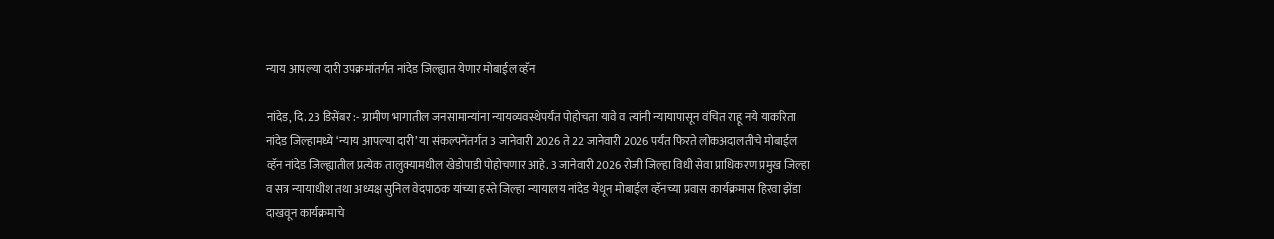न्याय आपल्या दारी उपक्रमांतर्गत नांदेड जिल्ह्यात येणार मोबाईल व्हॅन

नांदेड, दि. 23 डिसेंबर :- ग्रामीण भागातील जनसामान्यांना न्यायव्यवस्थेपर्यंत पोहोचता यावे व त्यांनी न्यायापासून वंचित राहू नये याकरिता नांदेड जिल्हामध्ये ‘न्याय आपल्या दारी’ या संकल्पनेंतर्गत 3 जानेवारी 2026 ते 22 जानेवारी 2026 पर्यंत फिरते लोकअदालतीचे मोबाईल व्हॅन नांदेड जिल्ह्यातील प्रत्येक तालुक्यामधील खेडोपाडी पोहोचणार आहे. 3 जानेवारी 2026 रोजी जिल्हा विधी सेवा प्राधिकरण प्रमुख जिल्हा व सत्र न्यायाधीश तथा अध्यक्ष सुनिल वेदपाठक यांच्या हस्ते जिल्हा न्यायालय नांदेड येथून मोबाईल व्हॅनच्या प्रवास कार्यक्रमास हिरवा झेंडा दाखवून कार्यक्रमाचे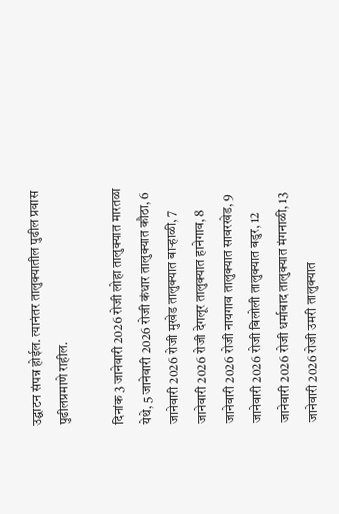उद्घाटन संपन्न होईल. त्यानंतर तालुक्यातील पुढील प्रवास पुढीलप्रमाणे राहील.

दिनांक 3 जानेवारी 2026 रोजी लोहा तालुक्यात मारतळा येथे, 5 जानेवारी 2026 रोजी कंधार तालुक्यात कौठा, 6 जानेवारी 2026 रोजी मुखेड तालुक्यात बाऱ्हाळी, 7 जानेवारी 2026 रोजी देगलूर तालुक्यात हानेगाव, 8 जानेवारी 2026 रोजी नायगाव तालुक्यात सावरखेड, 9 जानेवारी 2026 रोजी बिलोली तालुक्यात बडुर, 12 जानेवारी 2026 रोजी धर्माबाद तालुक्यात मंगनाळी, 13 जानेवारी 2026 रोजी उमरी तालुक्यात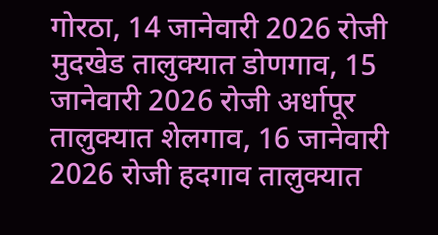गोरठा, 14 जानेवारी 2026 रोजी मुदखेड तालुक्यात डोणगाव, 15 जानेवारी 2026 रोजी अर्धापूर तालुक्यात शेलगाव, 16 जानेवारी 2026 रोजी हदगाव तालुक्यात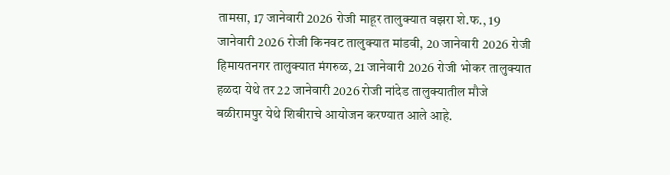तामसा, 17 जानेवारी 2026 रोजी माहूर तालुक्यात वझरा शे.फ., 19 जानेवारी 2026 रोजी किनवट तालुक्यात मांडवी, 20 जानेवारी 2026 रोजी हिमायतनगर तालुक्यात मंगरुळ, 21 जानेवारी 2026 रोजी भोकर तालुक्यात हळदा येथे तर 22 जानेवारी 2026 रोजी नांदेड तालुक्यातील मौजे बळीरामपुर येथे शिबीराचे आयोजन करण्यात आले आहे.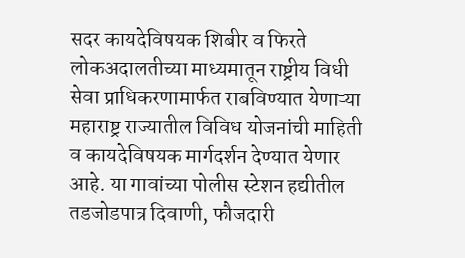सदर कायदेविषयक शिबीर व फिरते लोकअदालतीच्या माध्यमातून राष्ट्रीय विधी सेवा प्राधिकरणामार्फत राबविण्यात येणाऱ्या महाराष्ट्र राज्यातील विविध योजनांची माहिती व कायदेविषयक मार्गदर्शन देण्यात येणार आहे. या गावांच्या पोलीस स्टेशन हद्यीतील तडजोडपात्र दिवाणी, फौजदारी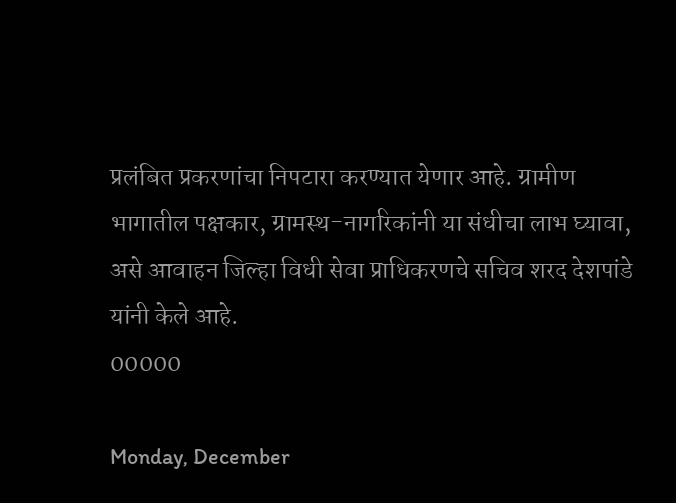प्रलंबित प्रकरणांचा निपटारा करण्यात येणार आहे. ग्रामीण भागातील पक्षकार, ग्रामस्थ-नागरिकांनी या संधीचा लाभ घ्यावा, असे आवाहन जिल्हा विधी सेवा प्राधिकरणचे सचिव शरद देशपांडे यांनी केले आहे.
00000

Monday, December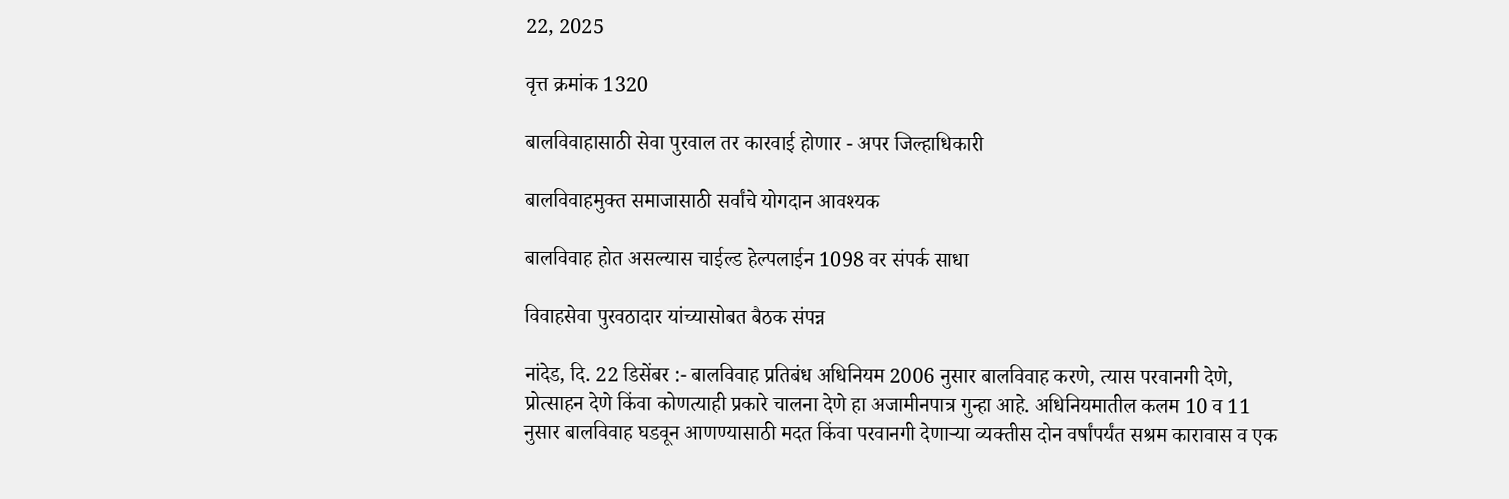22, 2025

वृत्त क्रमांक 1320

बालविवाहासाठी सेवा पुरवाल तर कारवाई होणार - अपर जिल्हाधिकारी

बालविवाहमुक्त समाजासाठी सर्वांचे योगदान आवश्यक

बालविवाह होत असल्यास चाईल्ड हेल्पलाईन 1098 वर संपर्क साधा

विवाहसेवा पुरवठादार यांच्यासोबत बैठक संपन्न

नांदेड, दि. 22 डिसेंबर :- बालविवाह प्रतिबंध अधिनियम 2006 नुसार बालविवाह करणे, त्यास परवानगी देणे, प्रोत्साहन देणे किंवा कोणत्याही प्रकारे चालना देणे हा अजामीनपात्र गुन्हा आहे. अधिनियमातील कलम 10 व 11 नुसार बालविवाह घडवून आणण्यासाठी मदत किंवा परवानगी देणाऱ्या व्यक्तीस दोन वर्षांपर्यंत सश्रम कारावास व एक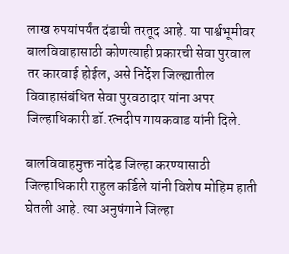लाख रुपयांपर्यंत दंडाची तरतूद आहे. या पार्श्वभूमीवर बालविवाहासाठी कोणत्याही प्रकारची सेवा पुरवाल तर कारवाई होईल, असे निर्देश जिल्ह्यातील विवाहासंबंधित सेवा पुरवठादार यांना अपर जिल्हाधिकारी डॉ.रत्नदीप गायकवाड यांनी दिले.

बालविवाहमुक्त नांदेड जिल्हा करण्यासाठी जिल्हाधिकारी राहुल कर्डिले यांनी विशेष मोहिम हाती घेतली आहे. त्या अनुषंगाने जिल्हा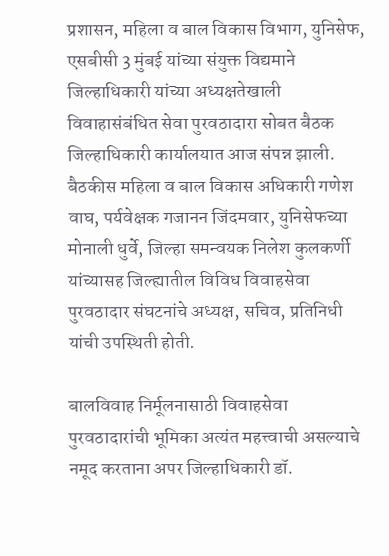प्रशासन, महिला व बाल विकास विभाग, युनिसेफ, एसबीसी 3 मुंबई यांच्या संयुक्त विद्यमाने जिल्हाधिकारी यांच्या अध्यक्षतेखाली विवाहासंबंधित सेवा पुरवठादारा सोबत बैठक जिल्हाधिकारी कार्यालयात आज संपन्न झाली.  बैठकीस महिला व बाल विकास अधिकारी गणेश वाघ, पर्यवेक्षक गजानन जिंदमवार, युनिसेफच्या मोनाली धुर्वे, जिल्हा समन्वयक निलेश कुलकर्णी यांच्यासह जिल्ह्यातील विविध विवाहसेवा पुरवठादार संघटनांचे अध्यक्ष, सचिव, प्रतिनिधी यांची उपस्थिती होती.

बालविवाह निर्मूलनासाठी विवाहसेवा पुरवठादारांची भूमिका अत्यंत महत्त्वाची असल्याचे नमूद करताना अपर जिल्हाधिकारी डॉ.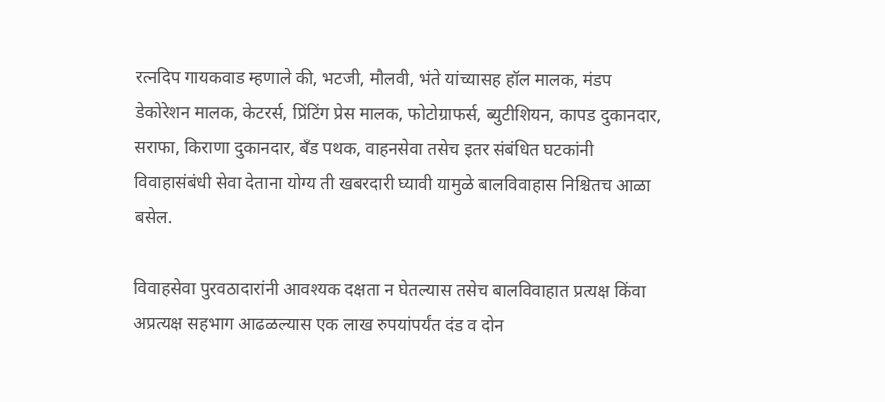रत्नदिप गायकवाड म्हणाले की, भटजी, मौलवी, भंते यांच्यासह हॉल मालक, मंडप डेकोरेशन मालक, केटरर्स, प्रिंटिंग प्रेस मालक, फोटोग्राफर्स, ब्युटीशियन, कापड दुकानदार, सराफा, किराणा दुकानदार, बँड पथक, वाहनसेवा तसेच इतर संबंधित घटकांनी विवाहासंबंधी सेवा देताना योग्य ती खबरदारी घ्यावी यामुळे बालविवाहास निश्चितच आळा बसेल.

विवाहसेवा पुरवठादारांनी आवश्यक दक्षता न घेतल्यास तसेच बालविवाहात प्रत्यक्ष किंवा अप्रत्यक्ष सहभाग आढळल्यास एक लाख रुपयांपर्यंत दंड व दोन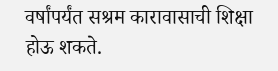वर्षांपर्यंत सश्रम कारावासाची शिक्षा होऊ शकते.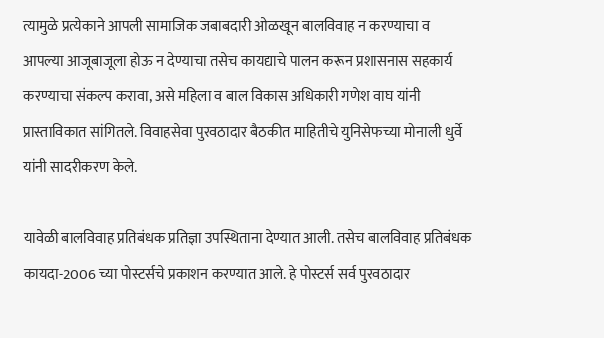त्यामुळे प्रत्येकाने आपली सामाजिक जबाबदारी ओळखून बालविवाह न करण्याचा व आपल्या आजूबाजूला होऊ न देण्याचा तसेच कायद्याचे पालन करून प्रशासनास सहकार्य करण्याचा संकल्प करावा, असे महिला व बाल विकास अधिकारी गणेश वाघ यांनी प्रास्ताविकात सांगितले. विवाहसेवा पुरवठादार बैठकीत माहितीचे युनिसेफच्या मोनाली धुर्वे यांनी सादरीकरण केले.

यावेळी बालविवाह प्रतिबंधक प्रतिज्ञा उपस्थिताना देण्यात आली. तसेच बालविवाह प्रतिबंधक कायदा-2006 च्या पोस्टर्सचे प्रकाशन करण्यात आले. हे पोस्टर्स सर्व पुरवठादार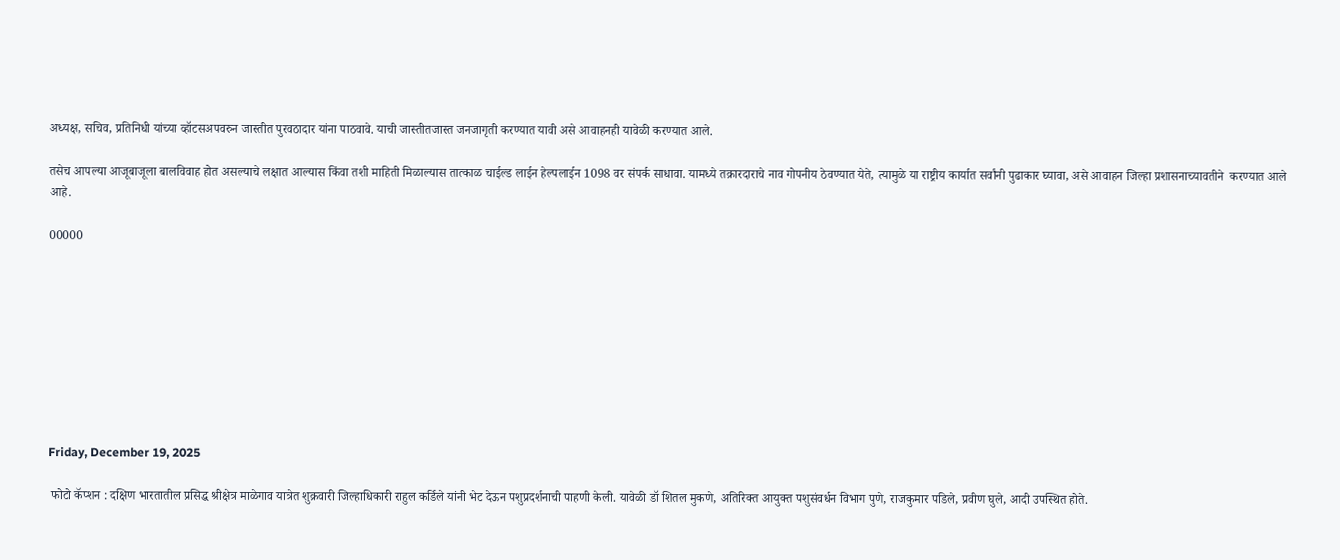अध्यक्ष, सचिव, प्रतिनिधी यांच्या व्हॉटसअपवरुन जास्तीत पुरवठादार यांना पाठवावे. याची जास्तीतजास्त जनजागृती करण्यात यावी असे आवाहनही यावेळी करण्यात आले.

तसेच आपल्या आजूबाजूला बालविवाह होत असल्याचे लक्षात आल्यास किंवा तशी माहिती मिळाल्यास तात्काळ चाईल्ड लाईन हेल्पलाईन 1098 वर संपर्क साधावा. यामध्ये तक्रारदाराचे नाव गोपनीय ठेवण्यात येते, त्यामुळे या राष्ट्रीय कार्यात सर्वांनी पुढाकार घ्यावा, असे आवाहन जिल्हा प्रशासनाच्यावतीने  करण्यात आले आहे.

00000









Friday, December 19, 2025

 फोटो कॅप्शन : दक्षिण भारतातील प्रसिद्ध श्रीक्षेत्र माळेगाव यात्रेत शुक्रवारी जिल्हाधिकारी राहुल कर्डिले यांनी भेट देऊन पशुप्रदर्शनाची पाहणी केली. यावेळी डॉ शितल मुकणे, अतिरिक्त आयुक्त पशुसंवर्धन विभाग पुणे, राजकुमार पडिले, प्रवीण घुले, आदी उपस्थित होते.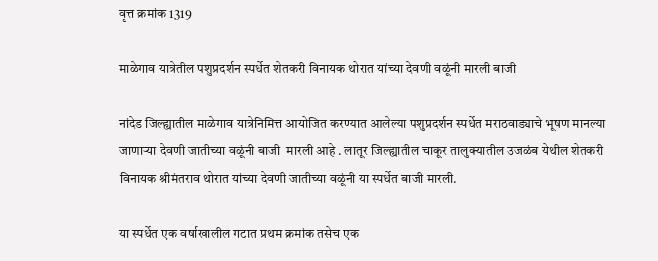वृत्त क्रमांक 1319

माळेगाव यात्रेतील पशुप्रदर्शन स्पर्धेत शेतकरी विनायक थोरात यांच्या देवणी वळूंनी मारली बाजी

नांदेड जिल्ह्यातील माळेगाव यात्रेनिमित्त आयोजित करण्यात आलेल्या पशुप्रदर्शन स्पर्धेत मराठवाड्याचे भूषण मानल्या जाणाऱ्या देवणी जातीच्या वळूंनी बाजी  मारली आहे . लातूर जिल्ह्यातील चाकूर तालुक्यातील उजळंब येथील शेतकरी विनायक श्रीमंतराव थोरात यांच्या देवणी जातीच्या वळूंनी या स्पर्धेत बाजी मारली.

या स्पर्धेत एक वर्षाखालील गटात प्रथम क्रमांक तसेच एक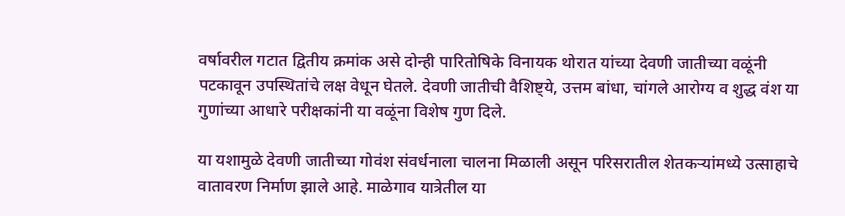वर्षावरील गटात द्वितीय क्रमांक असे दोन्ही पारितोषिके विनायक थोरात यांच्या देवणी जातीच्या वळूंनी पटकावून उपस्थितांचे लक्ष वेधून घेतले. देवणी जातीची वैशिष्ट्ये, उत्तम बांधा, चांगले आरोग्य व शुद्ध वंश या गुणांच्या आधारे परीक्षकांनी या वळूंना विशेष गुण दिले.

या यशामुळे देवणी जातीच्या गोवंश संवर्धनाला चालना मिळाली असून परिसरातील शेतकऱ्यांमध्ये उत्साहाचे वातावरण निर्माण झाले आहे. माळेगाव यात्रेतील या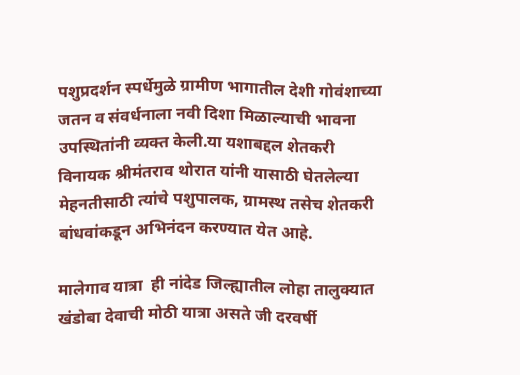पशुप्रदर्शन स्पर्धेमुळे ग्रामीण भागातील देशी गोवंशाच्या जतन व संवर्धनाला नवी दिशा मिळाल्याची भावना उपस्थितांनी व्यक्त केली.या यशाबद्दल शेतकरी विनायक श्रीमंतराव थोरात यांनी यासाठी घेतलेल्या मेहनतीसाठी त्यांचे पशुपालक, ग्रामस्थ तसेच शेतकरी बांधवांकडून अभिनंदन करण्यात येत आहे.

मालेगाव यात्रा  ही नांदेड जिल्ह्यातील लोहा तालुक्यात खंडोबा देवाची मोठी यात्रा असते जी दरवर्षी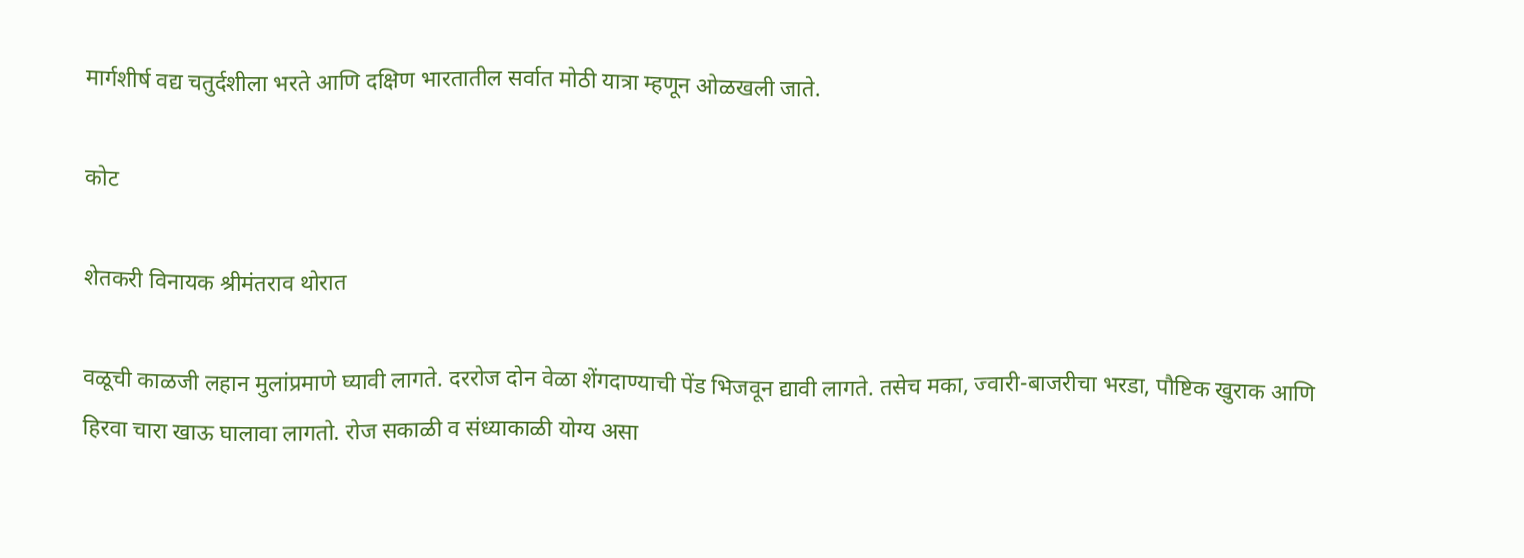मार्गशीर्ष वद्य चतुर्दशीला भरते आणि दक्षिण भारतातील सर्वात मोठी यात्रा म्हणून ओळखली जाते.

कोट

शेतकरी विनायक श्रीमंतराव थोरात

वळूची काळजी लहान मुलांप्रमाणे घ्यावी लागते. दररोज दोन वेळा शेंगदाण्याची पेंड भिजवून द्यावी लागते. तसेच मका, ज्वारी-बाजरीचा भरडा, पौष्टिक खुराक आणि हिरवा चारा खाऊ घालावा लागतो. रोज सकाळी व संध्याकाळी योग्य असा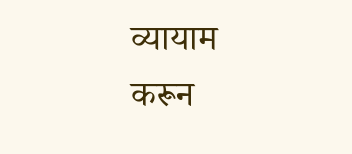व्यायाम करून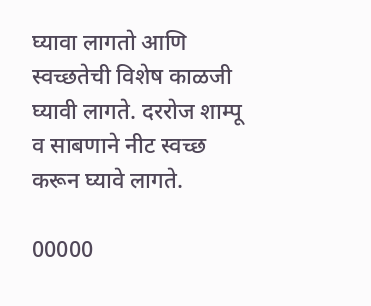घ्यावा लागतो आणि स्वच्छतेची विशेष काळजी घ्यावी लागते. दररोज शाम्पू व साबणाने नीट स्वच्छ करून घ्यावे लागते.

00000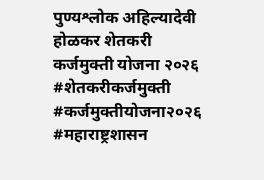पुण्यश्लोक अहिल्यादेवी होळकर शेतकरी कर्जमुक्ती योजना २०२६ #शेतकरीकर्जमुक्ती #कर्जमुक्तीयोजना२०२६ #महाराष्ट्रशासन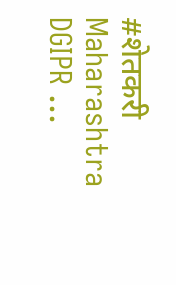#शेतकरी Maharashtra DGIPR ...